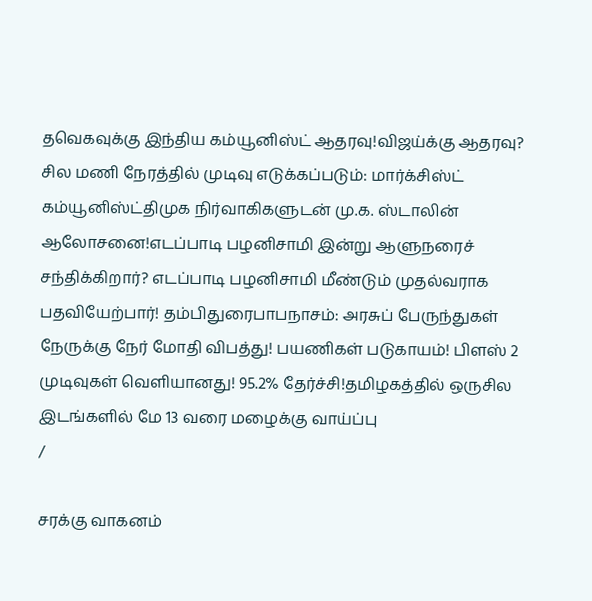தவெகவுக்கு இந்திய கம்யூனிஸ்ட் ஆதரவு!விஜய்க்கு ஆதரவு? சில மணி நேரத்தில் முடிவு எடுக்கப்படும்: மார்க்சிஸ்ட் கம்யூனிஸ்ட்திமுக நிர்வாகிகளுடன் மு.க. ஸ்டாலின் ஆலோசனை!எடப்பாடி பழனிசாமி இன்று ஆளுநரைச் சந்திக்கிறார்? எடப்பாடி பழனிசாமி மீண்டும் முதல்வராக பதவியேற்பார்! தம்பிதுரைபாபநாசம்: அரசுப் பேருந்துகள் நேருக்கு நேர் மோதி விபத்து! பயணிகள் படுகாயம்! பிளஸ் 2 முடிவுகள் வெளியானது! 95.2% தேர்ச்சி!தமிழகத்தில் ஒருசில இடங்களில் மே 13 வரை மழைக்கு வாய்ப்பு
/

சரக்கு வாகனம்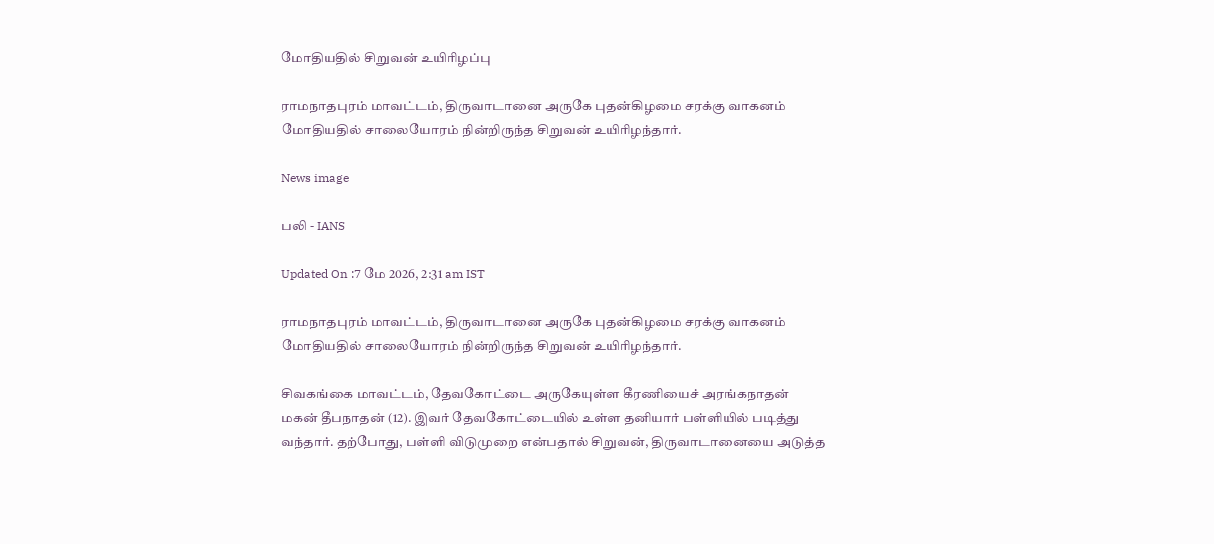மோதியதில் சிறுவன் உயிரிழப்பு

ராமநாதபுரம் மாவட்டம், திருவாடானை அருகே புதன்கிழமை சரக்கு வாகனம் மோதியதில் சாலையோரம் நின்றிருந்த சிறுவன் உயிரிழந்தார்.

News image

பலி - IANS

Updated On :7 மே 2026, 2:31 am IST

ராமநாதபுரம் மாவட்டம், திருவாடானை அருகே புதன்கிழமை சரக்கு வாகனம் மோதியதில் சாலையோரம் நின்றிருந்த சிறுவன் உயிரிழந்தார்.

சிவகங்கை மாவட்டம், தேவகோட்டை அருகேயுள்ள கீரணியைச் அரங்கநாதன் மகன் தீபநாதன் (12). இவர் தேவகோட்டையில் உள்ள தனியார் பள்ளியில் படித்து வந்தார். தற்போது, பள்ளி விடுமுறை என்பதால் சிறுவன், திருவாடானையை அடுத்த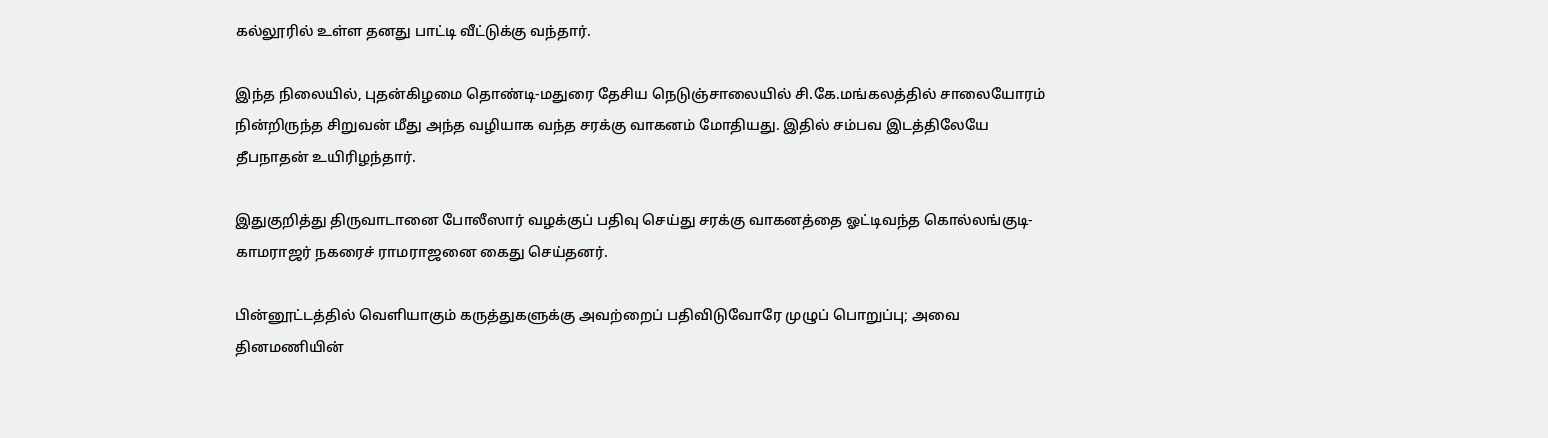கல்லூரில் உள்ள தனது பாட்டி வீட்டுக்கு வந்தார்.

இந்த நிலையில், புதன்கிழமை தொண்டி-மதுரை தேசிய நெடுஞ்சாலையில் சி.கே.மங்கலத்தில் சாலையோரம் நின்றிருந்த சிறுவன் மீது அந்த வழியாக வந்த சரக்கு வாகனம் மோதியது. இதில் சம்பவ இடத்திலேயே தீபநாதன் உயிரிழந்தார்.

இதுகுறித்து திருவாடானை போலீஸார் வழக்குப் பதிவு செய்து சரக்கு வாகனத்தை ஓட்டிவந்த கொல்லங்குடி- காமராஜர் நகரைச் ராமராஜனை கைது செய்தனர்.

பின்னூட்டத்தில் வெளியாகும் கருத்துகளுக்கு அவற்றைப் பதிவிடுவோரே முழுப் பொறுப்பு; அவை தினமணியின்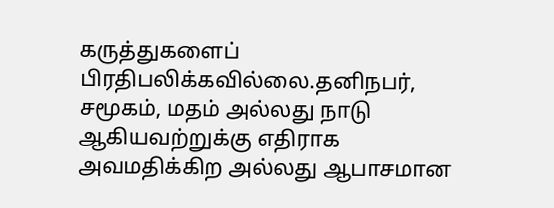கருத்துகளைப் பிரதிபலிக்கவில்லை.தனிநபர், சமூகம், மதம் அல்லது நாடு ஆகியவற்றுக்கு எதிராக அவமதிக்கிற அல்லது ஆபாசமான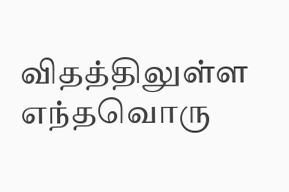விதத்திலுள்ள எந்தவொரு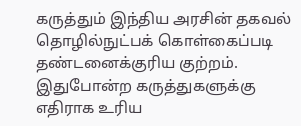கருத்தும் இந்திய அரசின் தகவல் தொழில்நுட்பக் கொள்கைப்படி தண்டனைக்குரிய குற்றம். இதுபோன்ற கருத்துகளுக்கு எதிராக உரிய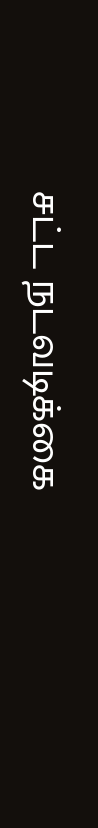சட்ட நடவடிக்கை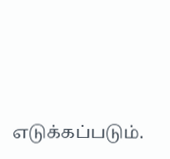எடுக்கப்படும்.